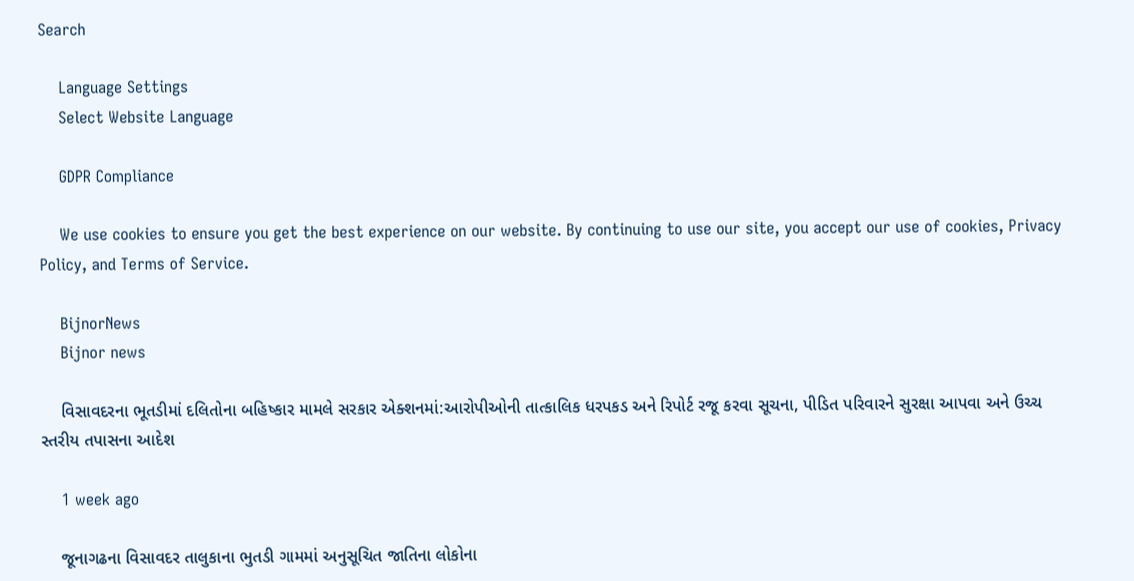Search

    Language Settings
    Select Website Language

    GDPR Compliance

    We use cookies to ensure you get the best experience on our website. By continuing to use our site, you accept our use of cookies, Privacy Policy, and Terms of Service.

    BijnorNews
    Bijnor news

    વિસાવદરના ભૂતડીમાં દલિતોના બહિષ્કાર મામલે સરકાર એક્શનમાં:આરોપીઓની તાત્કાલિક ધરપકડ અને રિપોર્ટ રજૂ કરવા સૂચના, પીડિત પરિવારને સુરક્ષા આપવા અને ઉચ્ચ સ્તરીય તપાસના આદેશ

    1 week ago

    જૂનાગઢના વિસાવદર તાલુકાના ભુતડી ગામમાં અનુસૂચિત જાતિના લોકોના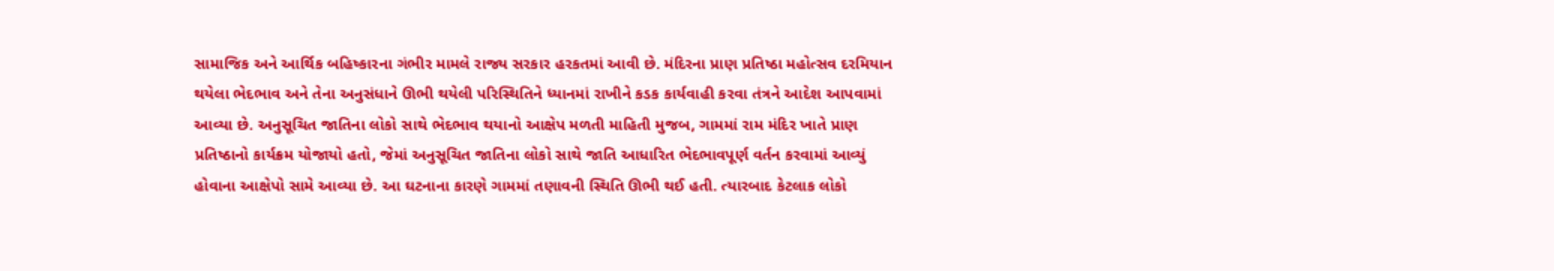સામાજિક અને આર્થિક બહિષ્કારના ગંભીર મામલે રાજ્ય સરકાર હરકતમાં આવી છે. મંદિરના પ્રાણ પ્રતિષ્ઠા મહોત્સવ દરમિયાન થયેલા ભેદભાવ અને તેના અનુસંધાને ઊભી થયેલી પરિસ્થિતિને ધ્યાનમાં રાખીને કડક કાર્યવાહી કરવા તંત્રને આદેશ આપવામાં આવ્યા છે. અનુસૂચિત જાતિના લોકો સાથે ભેદભાવ થયાનો આક્ષેપ મળતી માહિતી મુજબ, ગામમાં રામ મંદિર ખાતે પ્રાણ પ્રતિષ્ઠાનો કાર્યક્રમ યોજાયો હતો, જેમાં અનુસૂચિત જાતિના લોકો સાથે જાતિ આધારિત ભેદભાવપૂર્ણ વર્તન કરવામાં આવ્યું હોવાના આક્ષેપો સામે આવ્યા છે. આ ઘટનાના કારણે ગામમાં તણાવની સ્થિતિ ઊભી થઈ હતી. ત્યારબાદ કેટલાક લોકો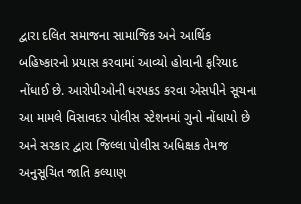દ્વારા દલિત સમાજના સામાજિક અને આર્થિક બહિષ્કારનો પ્રયાસ કરવામાં આવ્યો હોવાની ફરિયાદ નોંધાઈ છે. આરોપીઓની ધરપકડ કરવા એસપીને સૂચના આ મામલે વિસાવદર પોલીસ સ્ટેશનમાં ગુનો નોંધાયો છે અને સરકાર દ્વારા જિલ્લા પોલીસ અધિક્ષક તેમજ અનુસૂચિત જાતિ કલ્યાણ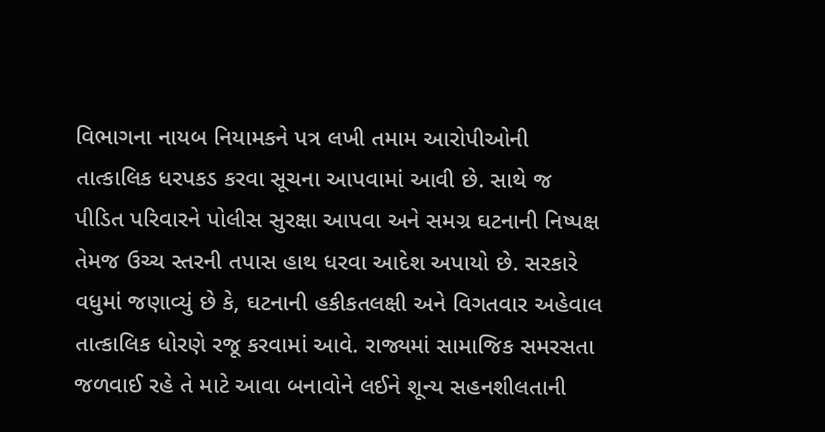વિભાગના નાયબ નિયામકને પત્ર લખી તમામ આરોપીઓની તાત્કાલિક ધરપકડ કરવા સૂચના આપવામાં આવી છે. સાથે જ પીડિત પરિવારને પોલીસ સુરક્ષા આપવા અને સમગ્ર ઘટનાની નિષ્પક્ષ તેમજ ઉચ્ચ સ્તરની તપાસ હાથ ધરવા આદેશ અપાયો છે. સરકારે વધુમાં જણાવ્યું છે કે, ઘટનાની હકીકતલક્ષી અને વિગતવાર અહેવાલ તાત્કાલિક ધોરણે રજૂ કરવામાં આવે. રાજ્યમાં સામાજિક સમરસતા જળવાઈ રહે તે માટે આવા બનાવોને લઈને શૂન્ય સહનશીલતાની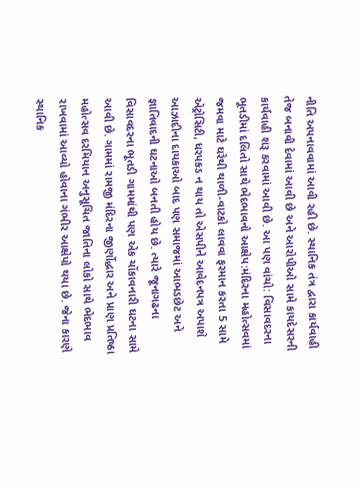નીતિ અપનાવવામાં આવી રહી છે. સ્થાનિક તંત્ર દ્વારા કાર્યવાહી તેજ બનાવી દેવામાં આવી છે અને આરોપીઓ સામે કાયદેસરની કાર્યવાહી શરૂ કરવામાં આવી છે. આ પણ વાંચો: વિસાવદરના ભૂતડીમાં દલિતો સાથે ભેદભાવનો આક્ષેપ:મંદિરના મહોત્સવમાં જમવા માટે ઘરેથી થાળી-વાટકો લાવવા ફરમાન કરતા 5 સામે એટ્રોસિટી, ધરપકડ ન થાય તો એસપીને આવેદનપત્ર અપાશે આઝાદીના દાયકાઓ બાદ પણ સમાજમાં આભડછેટ અને જ્ઞાતિવાદની ઘટનાઓ બનતી હોય છે. ત્યારે જૂનાગઢના વિસાવદરના ભૂતડી ગામમાંથી પણ એક ચોંકાવનારી ઘટના સામે આવી છે. ગામમાં રામજી મંદિરના જીર્ણોદ્ધાર અને પ્રાણ પ્રતિષ્ઠા મહોત્સવ દરમિયાન અનુસૂચિત જાતિના લોકો સાથે ભેદભાવ રાખવામાં આવ્યો હોવાના ગંભીર આક્ષેપો થયા છે. જેના કારણે સ્થાનિક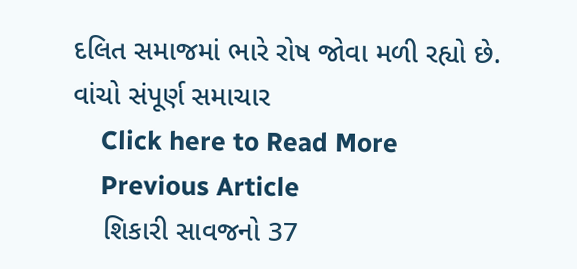દલિત સમાજમાં ભારે રોષ જોવા મળી રહ્યો છે. વાંચો સંપૂર્ણ સમાચાર
    Click here to Read More
    Previous Article
    શિકારી સાવજનો 37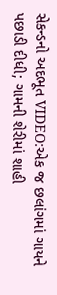સેકન્ડનો અદભૂત VIDEO:એક જ છલાંગમાં ગાયને પછાડી દીધી; ગામની શેરીમાં શાહી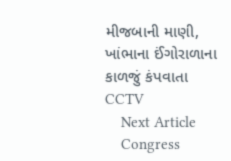મીજબાની માણી, ખાંભાના ઈંગોરાળાના કાળજું કંપવાતા CCTV
    Next Article
    Congress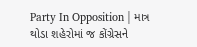Party In Opposition | માત્ર થોડા શહેરોમાં જ કોંગ્રેસને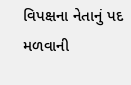વિપક્ષના નેતાનું પદ મળવાની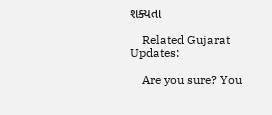શક્યતા

    Related Gujarat Updates:

    Are you sure? You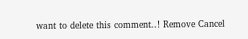want to delete this comment..! Remove Cancel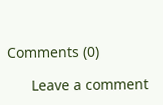Comments (0)

      Leave a comment